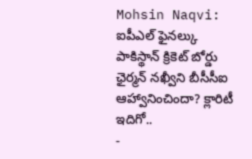Mohsin Naqvi: ఐపీఎల్ ఫైనల్కు పాకిస్థాన్ క్రికెట్ బోర్డు ఛైర్మన్ నఖ్వీని బీసీసీఐ ఆహ్వానించిందా? క్లారిటీ ఇదిగో..
-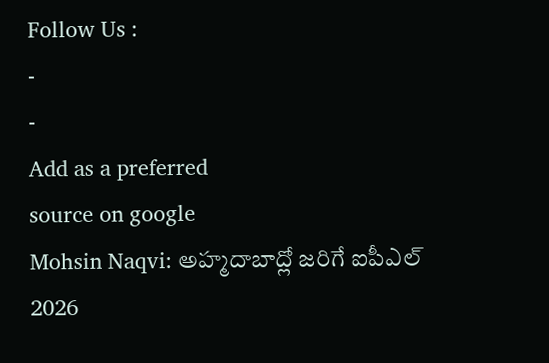Follow Us :
-
-
Add as a preferred
source on google
Mohsin Naqvi: అహ్మదాబాద్లో జరిగే ఐపీఎల్ 2026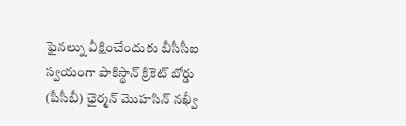ఫైనల్ను వీక్షించేందుకు బీసీసీఐ స్వయంగా పాకిస్థాన్ క్రికెట్ బోర్డు (పీసీబీ) ఛైర్మన్ మొహసిన్ నఖ్వీ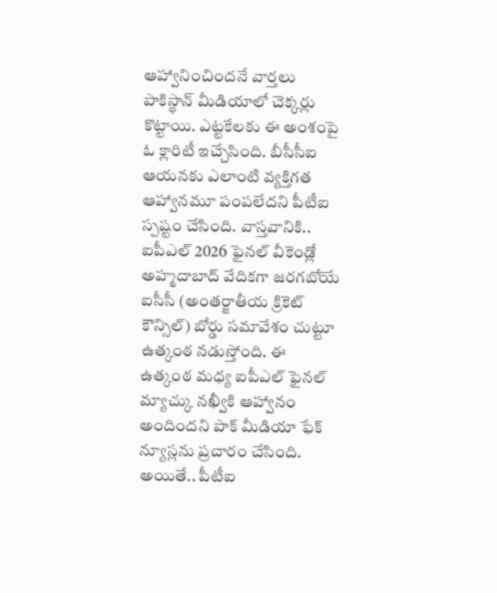ఆహ్వానించిందనే వార్తలు పాకిస్థాన్ మీడియాలో చెక్కర్లు కొట్టాయి. ఎట్టకేలకు ఈ అంశంపై ఓ క్లారిటీ ఇచ్చేసింది. బీసీసీఐ ఆయనకు ఎలాంటి వ్యక్తిగత ఆహ్వానమూ పంపలేదని పీటీఐ స్పష్టం చేసింది. వాస్తవానికి.. ఐపీఎల్ 2026 ఫైనల్ వీకెండ్లో అహ్మదాబాద్ వేదికగా జరగబోయే ఐసీసీ (అంతర్జాతీయ క్రికెట్ కౌన్సిల్) బోర్డు సమావేశం చుట్టూ ఉత్కంఠ నడుస్తోంది. ఈ ఉత్కంఠ మధ్య ఐపీఎల్ ఫైనల్ మ్యాచ్కు నఖ్వీకి ఆహ్వానం అందిందని పాక్ మీడియా ఫేక్ న్యూస్లను ప్రచారం చేసింది. అయితే.. పీటీఐ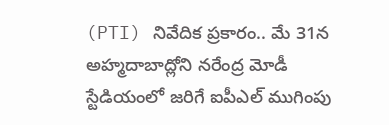(PTI) నివేదిక ప్రకారం.. మే 31న అహ్మదాబాద్లోని నరేంద్ర మోడీ స్టేడియంలో జరిగే ఐపీఎల్ ముగింపు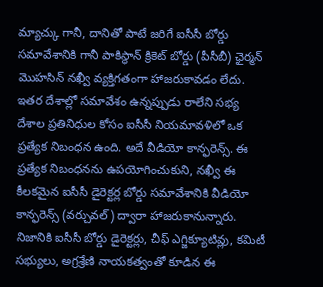మ్యాచ్కు గానీ, దానితో పాటే జరిగే ఐసీసీ బోర్డు సమావేశానికి గానీ పాకిస్థాన్ క్రికెట్ బోర్డు (పీసీబీ) ఛైర్మన్ మొహసిన్ నఖ్వీ వ్యక్తిగతంగా హాజరుకావడం లేదు. ఇతర దేశాల్లో సమావేశం ఉన్నప్పుడు రాలేని సభ్య దేశాల ప్రతినిధుల కోసం ఐసీసీ నియమావళిలో ఒక ప్రత్యేక నిబంధన ఉంది. అదే వీడియో కాన్ఫరెన్స్. ఈ ప్రత్యేక నిబంధనను ఉపయోగించుకుని, నఖ్వీ ఈ కీలకమైన ఐసీసీ డైరెక్టర్ల బోర్డు సమావేశానికి వీడియో కాన్ఫరెన్స్ (వర్చువల్) ద్వారా హాజరుకానున్నారు.
నిజానికి ఐసీసీ బోర్డు డైరెక్టర్లు, చీఫ్ ఎగ్జిక్యూటివ్లు, కమిటీ సభ్యులు, అగ్రశ్రేణి నాయకత్వంతో కూడిన ఈ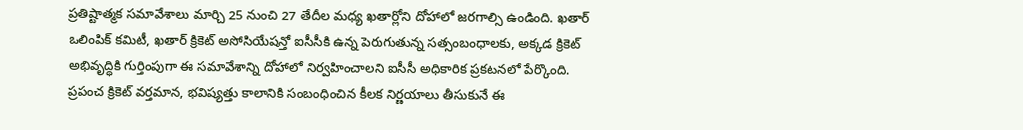ప్రతిష్టాత్మక సమావేశాలు మార్చి 25 నుంచి 27 తేదీల మధ్య ఖతార్లోని దోహాలో జరగాల్సి ఉండింది. ఖతార్ ఒలింపిక్ కమిటీ, ఖతార్ క్రికెట్ అసోసియేషన్తో ఐసీసీకి ఉన్న పెరుగుతున్న సత్సంబంధాలకు, అక్కడ క్రికెట్ అభివృద్ధికి గుర్తింపుగా ఈ సమావేశాన్ని దోహాలో నిర్వహించాలని ఐసీసీ అధికారిక ప్రకటనలో పేర్కొంది. ప్రపంచ క్రికెట్ వర్తమాన, భవిష్యత్తు కాలానికి సంబంధించిన కీలక నిర్ణయాలు తీసుకునే ఈ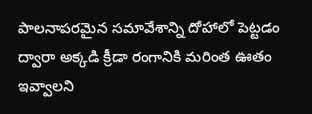పాలనాపరమైన సమావేశాన్ని దోహాలో పెట్టడం ద్వారా అక్కడి క్రీడా రంగానికి మరింత ఊతం ఇవ్వాలని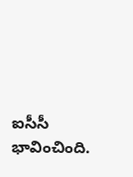ఐసీసీ భావించింది.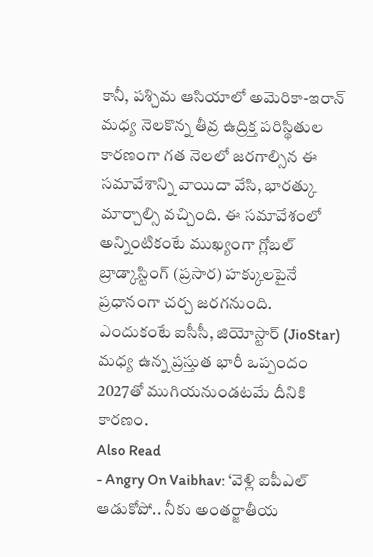కానీ, పశ్చిమ ఆసియాలో అమెరికా-ఇరాన్ మధ్య నెలకొన్న తీవ్ర ఉద్రిక్త పరిస్థితుల కారణంగా గత నెలలో జరగాల్సిన ఈ సమావేశాన్ని వాయిదా వేసి, భారత్కు మార్చాల్సి వచ్చింది. ఈ సమావేశంలో అన్నింటికంటే ముఖ్యంగా గ్లోబల్ బ్రాడ్కాస్టింగ్ (ప్రసార) హక్కులపైనే ప్రధానంగా చర్చ జరగనుంది. ఎందుకంటే ఐసీసీ, జియోస్టార్ (JioStar) మధ్య ఉన్న ప్రస్తుత భారీ ఒప్పందం 2027తో ముగియనుండటమే దీనికి కారణం.
Also Read
- Angry On Vaibhav: ‘వెళ్లి ఐపీఎల్ ఆడుకోపో.. నీకు అంతర్జాతీయ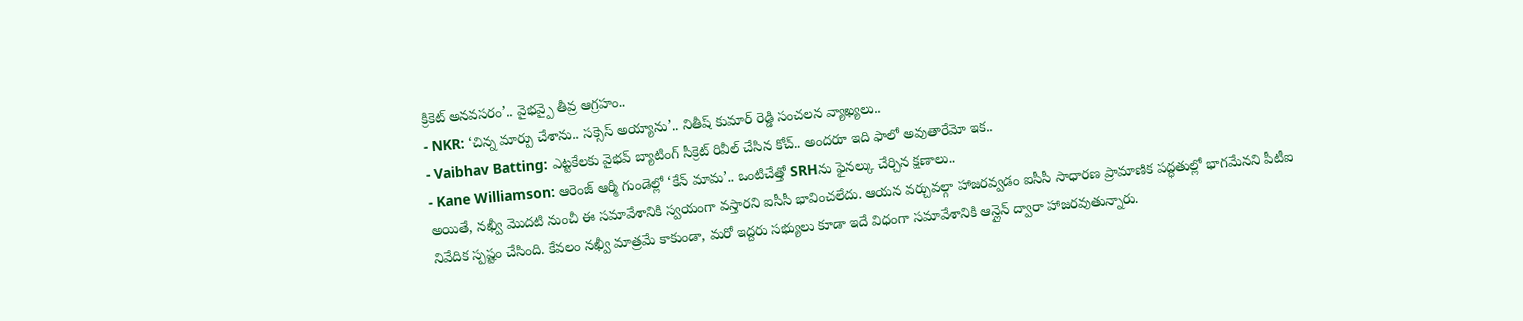క్రికెట్ అనవసరం’.. వైభవ్పై తీవ్ర ఆగ్రహం..
- NKR: ‘చిన్న మార్పు చేశాను.. సక్సెస్ అయ్యాను’.. నితీష్ కుమార్ రెడ్డి సంచలన వ్యాఖ్యలు..
- Vaibhav Batting: ఎట్టకేలకు వైభవ్ బ్యాటింగ్ సీక్రెట్ రివీల్ చేసిన కోచ్.. అందరూ ఇది ఫాలో అవుతారేమో ఇక..
- Kane Williamson: ఆరెంజ్ ఆర్మీ గుండెల్లో ‘కేన్ మామ’.. ఒంటిచేత్తో SRHను ఫైనల్కు చేర్చిన క్షణాలు..
అయితే, నఖ్వీ మొదటి నుంచీ ఈ సమావేశానికి స్వయంగా వస్తారని ఐసీసీ భావించలేదు. ఆయన వర్చువల్గా హాజరవ్వడం ఐసీసీ సాధారణ ప్రామాణిక పద్ధతుల్లో భాగమేనని పీటీఐ నివేదిక స్పష్టం చేసింది. కేవలం నఖ్వీ మాత్రమే కాకుండా, మరో ఇద్దరు సభ్యులు కూడా ఇదే విధంగా సమావేశానికి ఆన్లైన్ ద్వారా హాజరవుతున్నారు.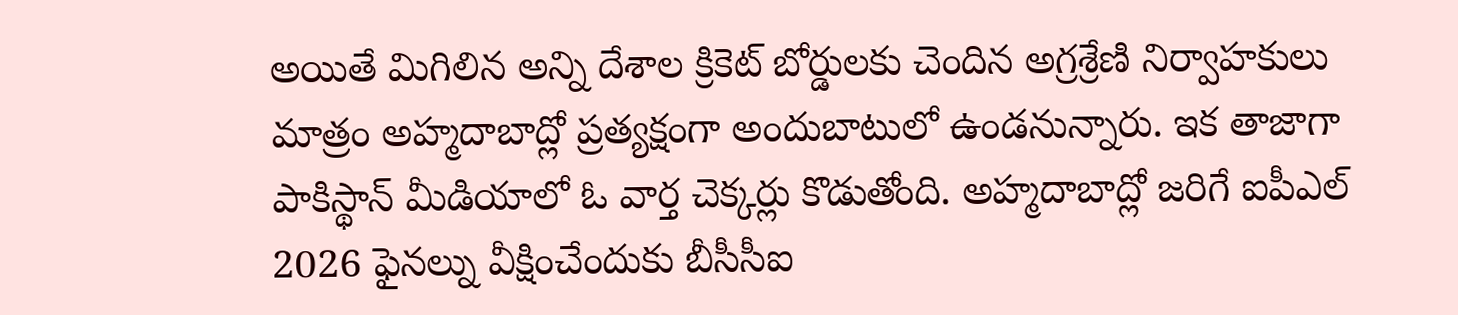అయితే మిగిలిన అన్ని దేశాల క్రికెట్ బోర్డులకు చెందిన అగ్రశ్రేణి నిర్వాహకులు మాత్రం అహ్మదాబాద్లో ప్రత్యక్షంగా అందుబాటులో ఉండనున్నారు. ఇక తాజాగా పాకిస్థాన్ మీడియాలో ఓ వార్త చెక్కర్లు కొడుతోంది. అహ్మదాబాద్లో జరిగే ఐపీఎల్ 2026 ఫైనల్ను వీక్షించేందుకు బీసీసీఐ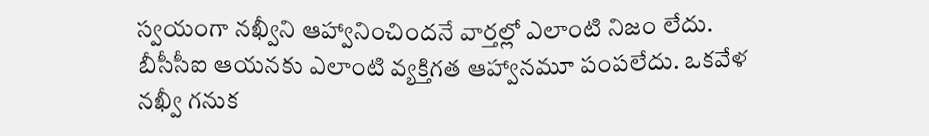స్వయంగా నఖ్వీని ఆహ్వానించిందనే వార్తల్లో ఎలాంటి నిజం లేదు. బీసీసీఐ ఆయనకు ఎలాంటి వ్యక్తిగత ఆహ్వానమూ పంపలేదు. ఒకవేళ నఖ్వీ గనుక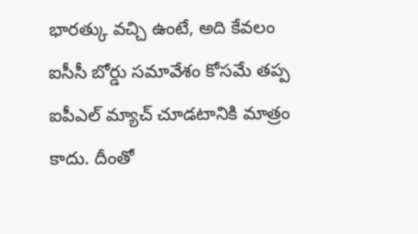భారత్కు వచ్చి ఉంటే, అది కేవలం ఐసీసీ బోర్డు సమావేశం కోసమే తప్ప ఐపీఎల్ మ్యాచ్ చూడటానికి మాత్రం కాదు. దీంతో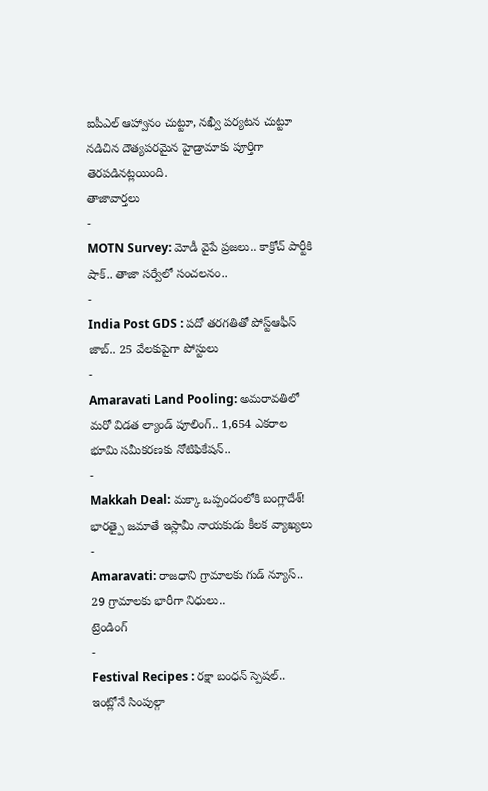ఐపీఎల్ ఆహ్వానం చుట్టూ, నఖ్వీ పర్యటన చుట్టూ నడిచిన దౌత్యపరమైన హైడ్రామాకు పూర్తిగా తెరపడినట్లయింది.
తాజావార్తలు
-
MOTN Survey: మోడీ వైపే ప్రజలు.. కాక్రోచ్ పార్టీకి షాక్.. తాజా సర్వేలో సంచలనం..
-
India Post GDS : పదో తరగతితో పోస్ట్ఆఫీస్ జాబ్.. 25 వేలకుపైగా పోస్టులు
-
Amaravati Land Pooling: అమరావతిలో మరో విడత ల్యాండ్ పూలింగ్.. 1,654 ఎకరాల భూమి సమీకరణకు నోటిఫికేషన్..
-
Makkah Deal: మక్కా ఒప్పందంలోకి బంగ్లాదేశ్! భారత్పై జమాతే ఇస్లామీ నాయకుడు కీలక వ్యాఖ్యలు
-
Amaravati: రాజధాని గ్రామాలకు గుడ్ న్యూస్.. 29 గ్రామాలకు భారీగా నిధులు..
ట్రెండింగ్
-
Festival Recipes : రక్షా బంధన్ స్పెషల్.. ఇంట్లోనే సింపుల్గా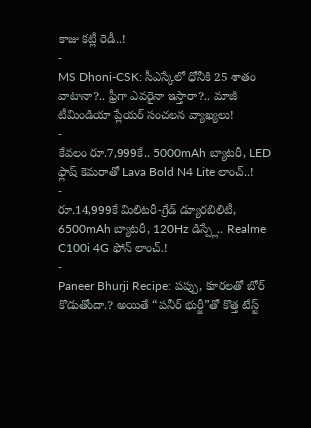కాజు కట్లీ రెడీ..!
-
MS Dhoni-CSK: సీఎస్కేలో ధోనీకి 25 శాతం వాటానా?.. ఫ్రీగా ఎవరైనా ఇస్తారా?.. మాజీ టీమిండియా ప్లేయర్ సంచలన వ్యాఖ్యలు!
-
కేవలం రూ.7,999కే.. 5000mAh బ్యాటరీ, LED ఫ్లాష్ కెమరాతో Lava Bold N4 Lite లాంచ్..!
-
రూ.14,999కే మిలిటరీ-గ్రేడ్ డ్యూరబిలిటీ, 6500mAh బ్యాటరీ, 120Hz డిస్ప్లే.. Realme C100i 4G ఫోన్ లాంచ్.!
-
Paneer Bhurji Recipe: పప్పు, కూరలతో బోర్ కొడుతోందా.? అయితే “పనీర్ భుర్జీ”తో కొత్త టేస్ట్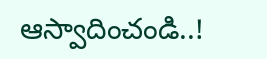ఆస్వాదించండి..!